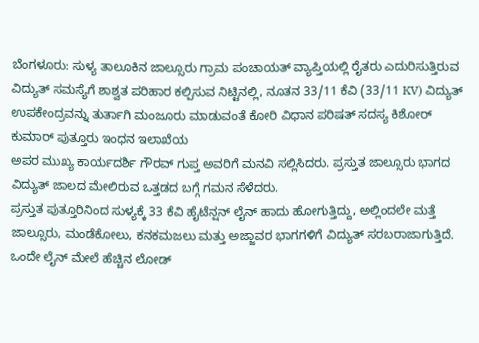ಬೆಂಗಳೂರು: ಸುಳ್ಯ ತಾಲೂಕಿನ ಜಾಲ್ಸೂರು ಗ್ರಾಮ ಪಂಚಾಯತ್ ವ್ಯಾಪ್ತಿಯಲ್ಲಿ ರೈತರು ಎದುರಿಸುತ್ತಿರುವ ವಿದ್ಯುತ್ ಸಮಸ್ಯೆಗೆ ಶಾಶ್ವತ ಪರಿಹಾರ ಕಲ್ಪಿಸುವ ನಿಟ್ಟಿನಲ್ಲಿ, ನೂತನ 33/11 ಕೆವಿ (33/11 KV) ವಿದ್ಯುತ್ ಉಪಕೇಂದ್ರವನ್ನು ತುರ್ತಾಗಿ ಮಂಜೂರು ಮಾಡುವಂತೆ ಕೋರಿ ವಿಧಾನ ಪರಿಷತ್ ಸದಸ್ಯ ಕಿಶೋರ್ ಕುಮಾರ್ ಪುತ್ತೂರು ಇಂಧನ ಇಲಾಖೆಯ
ಅಪರ ಮುಖ್ಯ ಕಾರ್ಯದರ್ಶಿ ಗೌರವ್ ಗುಪ್ತ ಅವರಿಗೆ ಮನವಿ ಸಲ್ಲಿಸಿದರು. ಪ್ರಸ್ತುತ ಜಾಲ್ಸೂರು ಭಾಗದ ವಿದ್ಯುತ್ ಜಾಲದ ಮೇಲಿರುವ ಒತ್ತಡದ ಬಗ್ಗೆ ಗಮನ ಸೆಳೆದರು.
ಪ್ರಸ್ತುತ ಪುತ್ತೂರಿನಿಂದ ಸುಳ್ಯಕ್ಕೆ 33 ಕೆವಿ ಹೈಟೆನ್ಷನ್ ಲೈನ್ ಹಾದು ಹೋಗುತ್ತಿದ್ದು, ಅಲ್ಲಿಂದಲೇ ಮತ್ತೆ ಜಾಲ್ಸೂರು, ಮಂಡೆಕೋಲು, ಕನಕಮಜಲು ಮತ್ತು ಅಜ್ಜಾವರ ಭಾಗಗಳಿಗೆ ವಿದ್ಯುತ್ ಸರಬರಾಜಾಗುತ್ತಿದೆ. ಒಂದೇ ಲೈನ್ ಮೇಲೆ ಹೆಚ್ಚಿನ ಲೋಡ್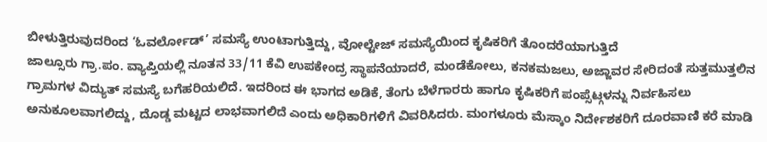ಬೀಳುತ್ತಿರುವುದರಿಂದ ‘ಓವರ್ಲೋಡ್’ ಸಮಸ್ಯೆ ಉಂಟಾಗುತ್ತಿದ್ದು, ವೋಲ್ಟೇಜ್ ಸಮಸ್ಯೆಯಿಂದ ಕೃಷಿಕರಿಗೆ ತೊಂದರೆಯಾಗುತ್ತಿದೆ
ಜಾಲ್ಸೂರು ಗ್ರಾ.ಪಂ. ವ್ಯಾಪ್ತಿಯಲ್ಲಿ ನೂತನ 33/11 ಕೆವಿ ಉಪಕೇಂದ್ರ ಸ್ಥಾಪನೆಯಾದರೆ, ಮಂಡೆಕೋಲು, ಕನಕಮಜಲು, ಅಜ್ಜಾವರ ಸೇರಿದಂತೆ ಸುತ್ತಮುತ್ತಲಿನ ಗ್ರಾಮಗಳ ವಿದ್ಯುತ್ ಸಮಸ್ಯೆ ಬಗೆಹರಿಯಲಿದೆ. ಇದರಿಂದ ಈ ಭಾಗದ ಅಡಿಕೆ, ತೆಂಗು ಬೆಳೆಗಾರರು ಹಾಗೂ ಕೃಷಿಕರಿಗೆ ಪಂಪ್ಸೆಟ್ಗಳನ್ನು ನಿರ್ವಹಿಸಲು ಅನುಕೂಲವಾಗಲಿದ್ದು, ದೊಡ್ಡ ಮಟ್ಟದ ಲಾಭವಾಗಲಿದೆ ಎಂದು ಅಧಿಕಾರಿಗಳಿಗೆ ವಿವರಿಸಿದರು. ಮಂಗಳೂರು ಮೆಸ್ಕಾಂ ನಿರ್ದೇಶಕರಿಗೆ ದೂರವಾಣಿ ಕರೆ ಮಾಡಿ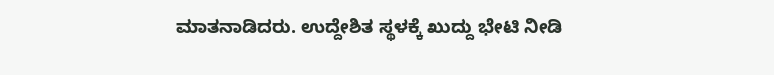ಮಾತನಾಡಿದರು. ಉದ್ದೇಶಿತ ಸ್ಥಳಕ್ಕೆ ಖುದ್ದು ಭೇಟಿ ನೀಡಿ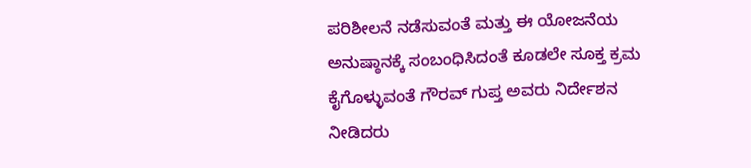ಪರಿಶೀಲನೆ ನಡೆಸುವಂತೆ ಮತ್ತು ಈ ಯೋಜನೆಯ ಅನುಷ್ಠಾನಕ್ಕೆ ಸಂಬಂಧಿಸಿದಂತೆ ಕೂಡಲೇ ಸೂಕ್ತ ಕ್ರಮ ಕೈಗೊಳ್ಳುವಂತೆ ಗೌರವ್ ಗುಪ್ತ ಅವರು ನಿರ್ದೇಶನ ನೀಡಿದರು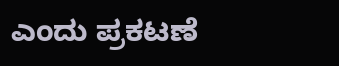ಎಂದು ಪ್ರಕಟಣೆ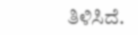ತಿಳಿಸಿದೆ.